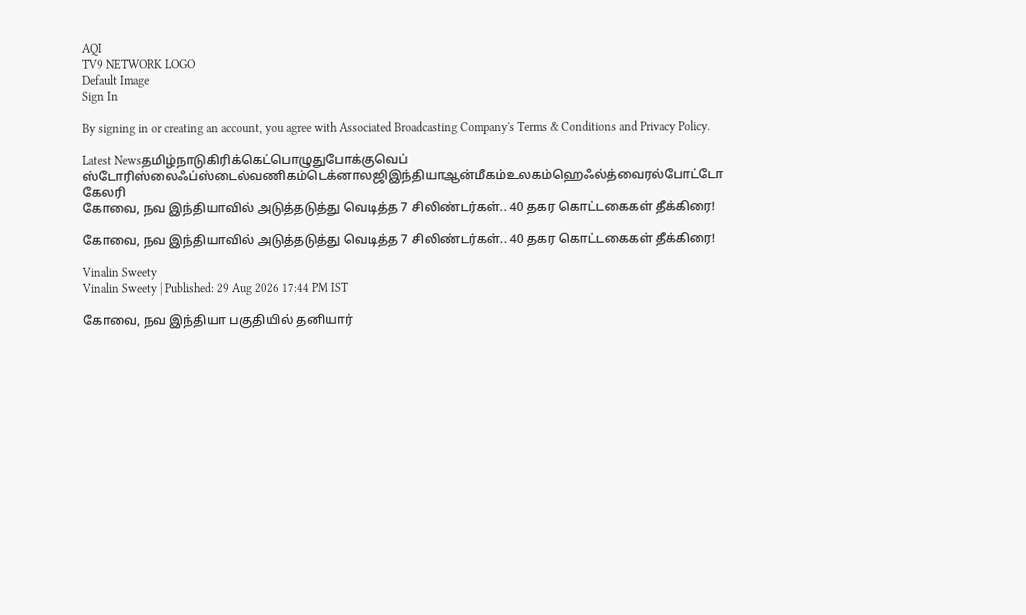AQI
TV9 NETWORK LOGO
Default Image
Sign In

By signing in or creating an account, you agree with Associated Broadcasting Company's Terms & Conditions and Privacy Policy.

Latest Newsதமிழ்நாடுகிரிக்கெட்பொழுதுபோக்குவெப் ஸ்டோரிஸ்லைஃப்ஸ்டைல்வணிகம்டெக்னாலஜிஇந்தியாஆன்மீகம்உலகம்ஹெஃல்த்வைரல்போட்டோ கேலரி
கோவை, நவ இந்தியாவில் அடுத்தடுத்து வெடித்த 7 சிலிண்டர்கள்.. 40 தகர கொட்டகைகள் தீக்கிரை!

கோவை, நவ இந்தியாவில் அடுத்தடுத்து வெடித்த 7 சிலிண்டர்கள்.. 40 தகர கொட்டகைகள் தீக்கிரை!

Vinalin Sweety
Vinalin Sweety | Published: 29 Aug 2026 17:44 PM IST

கோவை, நவ இந்தியா பகுதியில் தனியார்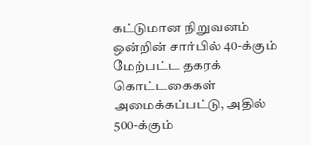கட்டுமான நிறுவனம் ஒன்றின் சார்பில் 40-க்கும் மேற்பட்ட தகரக் கொட்டகைகள் அமைக்கப்பட்டு, அதில் 500-க்கும்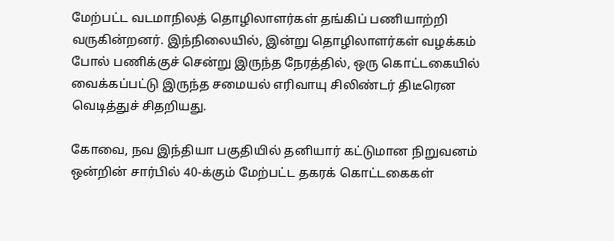மேற்பட்ட வடமாநிலத் தொழிலாளர்கள் தங்கிப் பணியாற்றி வருகின்றனர். இந்நிலையில், இன்று தொழிலாளர்கள் வழக்கம் போல் பணிக்குச் சென்று இருந்த நேரத்தில், ஒரு கொட்டகையில் வைக்கப்பட்டு இருந்த சமையல் எரிவாயு சிலிண்டர் திடீரென வெடித்துச் சிதறியது.

கோவை, நவ இந்தியா பகுதியில் தனியார் கட்டுமான நிறுவனம் ஒன்றின் சார்பில் 40-க்கும் மேற்பட்ட தகரக் கொட்டகைகள்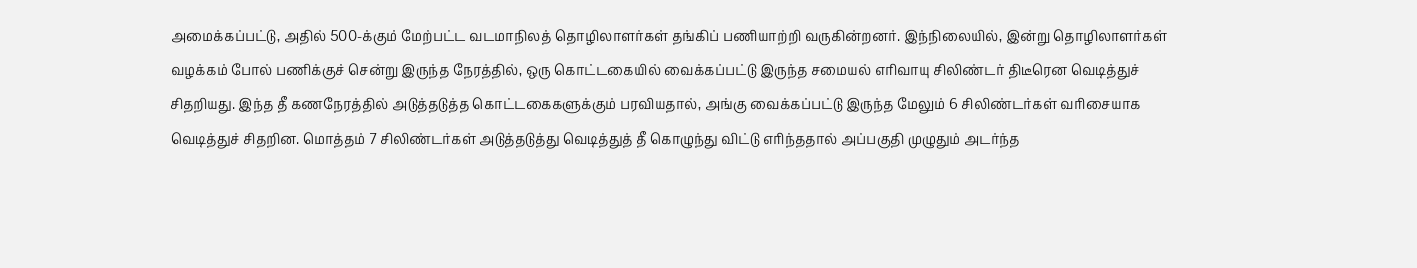அமைக்கப்பட்டு, அதில் 500-க்கும் மேற்பட்ட வடமாநிலத் தொழிலாளர்கள் தங்கிப் பணியாற்றி வருகின்றனர். இந்நிலையில், இன்று தொழிலாளர்கள் வழக்கம் போல் பணிக்குச் சென்று இருந்த நேரத்தில், ஒரு கொட்டகையில் வைக்கப்பட்டு இருந்த சமையல் எரிவாயு சிலிண்டர் திடீரென வெடித்துச் சிதறியது. இந்த தீ கணநேரத்தில் அடுத்தடுத்த கொட்டகைகளுக்கும் பரவியதால், அங்கு வைக்கப்பட்டு இருந்த மேலும் 6 சிலிண்டர்கள் வரிசையாக வெடித்துச் சிதறின. மொத்தம் 7 சிலிண்டர்கள் அடுத்தடுத்து வெடித்துத் தீ கொழுந்து விட்டு எரிந்ததால் அப்பகுதி முழுதும் அடர்ந்த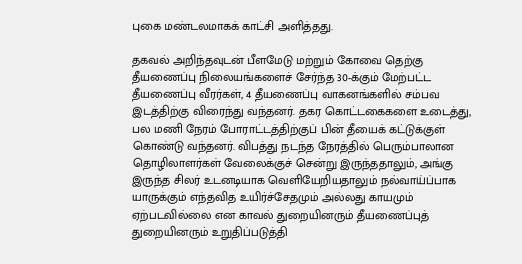புகை மண்டலமாகக் காட்சி அளித்தது.

தகவல் அறிந்தவுடன் பீளமேடு மற்றும் கோவை தெற்கு தீயணைப்பு நிலையங்களைச் சேர்ந்த 30-க்கும் மேற்பட்ட தீயணைப்பு வீரர்கள், 4 தீயணைப்பு வாகனங்களில் சம்பவ இடத்திற்கு விரைந்து வந்தனர். தகர கொட்டகைகளை உடைத்து, பல மணி நேரம் போராட்டத்திற்குப் பின் தீயைக் கட்டுக்குள் கொண்டு வந்தனர். விபத்து நடந்த நேரத்தில் பெரும்பாலான தொழிலாளர்கள் வேலைக்குச் சென்று இருந்ததாலும், அங்கு இருந்த சிலர் உடனடியாக வெளியேறியதாலும் நல்வாய்ப்பாக யாருக்கும் எந்தவித உயிர்ச்சேதமும் அல்லது காயமும் ஏற்படவில்லை என காவல் துறையினரும் தீயணைப்புத் துறையினரும் உறுதிப்படுத்தி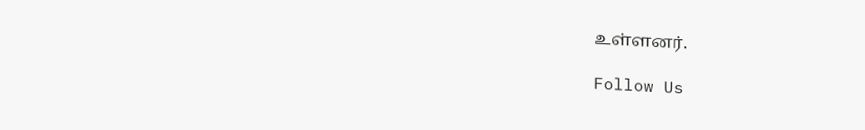உள்ளனர்.

Follow Us